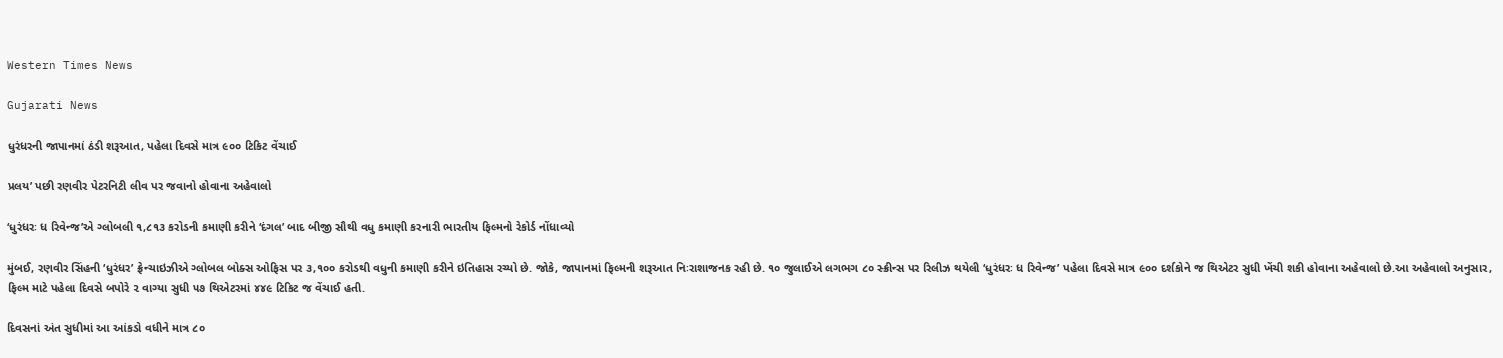Western Times News

Gujarati News

ધુરંધરની જાપાનમાં ઠંડી શરૂઆત, પહેલા દિવસે માત્ર ૯૦૦ ટિકિટ વેંચાઈ

પ્રલય’ પછી રણવીર પેટરનિટી લીવ પર જવાનો હોવાના અહેવાલો

‘ધુરંધરઃ ધ રિવેન્જ’એ ગ્લોબલી ૧,૮૧૩ કરોડની કમાણી કરીને ‘દંગલ’ બાદ બીજી સૌથી વધુ કમાણી કરનારી ભારતીય ફિલ્મનો રેકોર્ડ નોંધાવ્યો

મુંબઈ, રણવીર સિંહની ‘ધુરંધર’ ફ્રેન્ચાઇઝીએ ગ્લોબલ બોક્સ ઓફિસ પર ૩,૧૦૦ કરોડથી વધુની કમાણી કરીને ઇતિહાસ રચ્યો છે. જોકે, જાપાનમાં ફિલ્મની શરૂઆત નિઃરાશાજનક રહી છે. ૧૦ જુલાઈએ લગભગ ૮૦ સ્ક્રીન્સ પર રિલીઝ થયેલી ‘ધુરંધરઃ ધ રિવેન્જ’ પહેલા દિવસે માત્ર ૯૦૦ દર્શકોને જ થિએટર સુધી ખેંચી શકી હોવાના અહેવાલો છે.આ અહેવાલો અનુસાર, ફિલ્મ માટે પહેલા દિવસે બપોરે ૨ વાગ્યા સુધી ૫૭ થિએટરમાં ૪૪૯ ટિકિટ જ વેંચાઈ હતી.

દિવસનાં અંત સુધીમાં આ આંકડો વધીને માત્ર ૮૦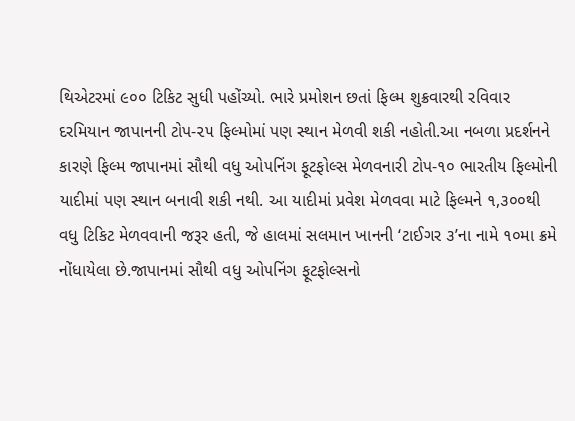થિએટરમાં ૯૦૦ ટિકિટ સુધી પહોંચ્યો. ભારે પ્રમોશન છતાં ફિલ્મ શુક્રવારથી રવિવાર દરમિયાન જાપાનની ટોપ-૨૫ ફિલ્મોમાં પણ સ્થાન મેળવી શકી નહોતી.આ નબળા પ્રદર્શનને કારણે ફિલ્મ જાપાનમાં સૌથી વધુ ઓપનિંગ ફૂટફોલ્સ મેળવનારી ટોપ-૧૦ ભારતીય ફિલ્મોની યાદીમાં પણ સ્થાન બનાવી શકી નથી. આ યાદીમાં પ્રવેશ મેળવવા માટે ફિલ્મને ૧,૩૦૦થી વધુ ટિકિટ મેળવવાની જરૂર હતી, જે હાલમાં સલમાન ખાનની ‘ટાઈગર ૩’ના નામે ૧૦મા ક્રમે નોંધાયેલા છે.જાપાનમાં સૌથી વધુ ઓપનિંગ ફૂટફોલ્સનો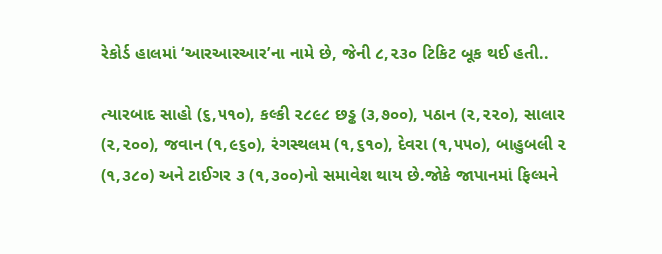રેકોર્ડ હાલમાં ‘આરઆરઆર’ના નામે છે, જેની ૮,૨૩૦ ટિકિટ બૂક થઈ હતી..

ત્યારબાદ સાહો (૬,૫૧૦), કલ્કી ૨૮૯૮ છડ્ઢ (૩,૭૦૦), પઠાન (૨,૨૨૦), સાલાર (૨,૨૦૦), જવાન (૧,૯૬૦), રંગસ્થલમ (૧,૬૧૦), દેવરા (૧,૫૫૦), બાહુબલી ૨ (૧,૩૮૦) અને ટાઈગર ૩ (૧,૩૦૦)નો સમાવેશ થાય છે.જોકે જાપાનમાં ફિલ્મને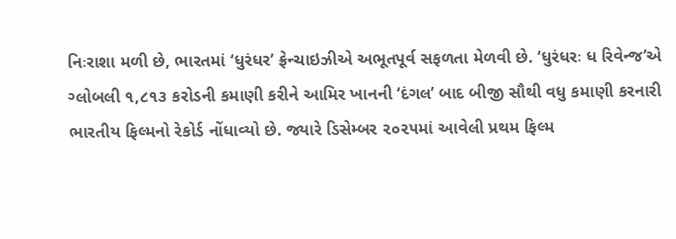નિઃરાશા મળી છે, ભારતમાં ‘ધુરંધર’ ફ્રેન્ચાઇઝીએ અભૂતપૂર્વ સફળતા મેળવી છે. ‘ધુરંધરઃ ધ રિવેન્જ’એ ગ્લોબલી ૧,૮૧૩ કરોડની કમાણી કરીને આમિર ખાનની ‘દંગલ’ બાદ બીજી સૌથી વધુ કમાણી કરનારી ભારતીય ફિલ્મનો રેકોર્ડ નોંધાવ્યો છે. જ્યારે ડિસેમ્બર ૨૦૨૫માં આવેલી પ્રથમ ફિલ્મ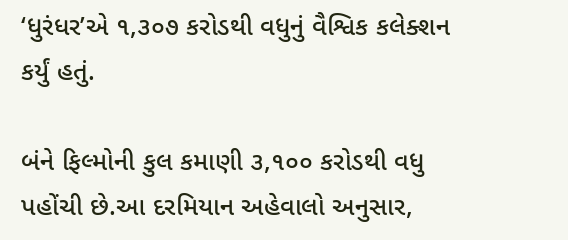‘ધુરંધર’એ ૧,૩૦૭ કરોડથી વધુનું વૈશ્વિક કલેક્શન કર્યું હતું.

બંને ફિલ્મોની કુલ કમાણી ૩,૧૦૦ કરોડથી વધુ પહોંચી છે.આ દરમિયાન અહેવાલો અનુસાર,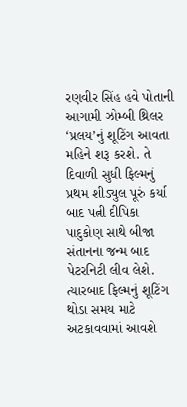રણવીર સિંહ હવે પોતાની આગામી ઝોમ્બી થ્રિલર ‘પ્રલય’નું શૂટિંગ આવતા મહિને શરૂ કરશે. તે દિવાળી સુધી ફિલ્મનું પ્રથમ શીડ્યુલ પૂરું કર્યા બાદ પત્ની દીપિકા પાદુકોણ સાથે બીજા સંતાનના જન્મ બાદ પેટરનિટી લીવ લેશે. ત્યારબાદ ફિલ્મનું શૂટિંગ થોડા સમય માટે અટકાવવામાં આવશે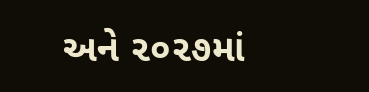અને ૨૦૨૭માં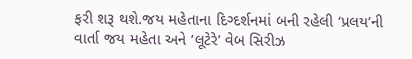ફરી શરૂ થશે.જય મહેતાના દિગ્દર્શનમાં બની રહેલી ‘પ્રલય’ની વાર્તા જય મહેતા અને ‘લૂટેરે’ વેબ સિરીઝ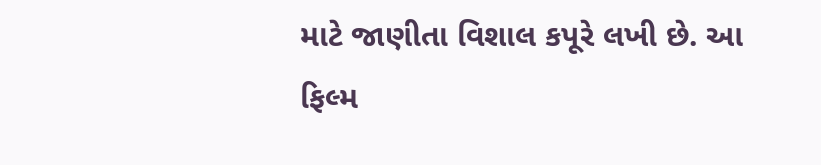માટે જાણીતા વિશાલ કપૂરે લખી છે. આ ફિલ્મ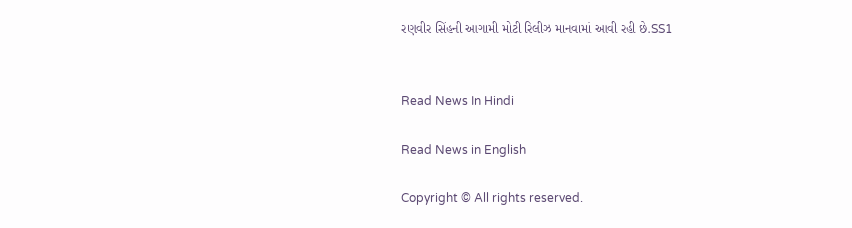રણવીર સિંહની આગામી મોટી રિલીઝ માનવામાં આવી રહી છે.SS1


Read News In Hindi

Read News in English

Copyright © All rights reserved.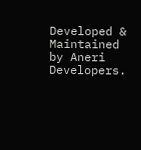Developed & Maintained by Aneri Developers.